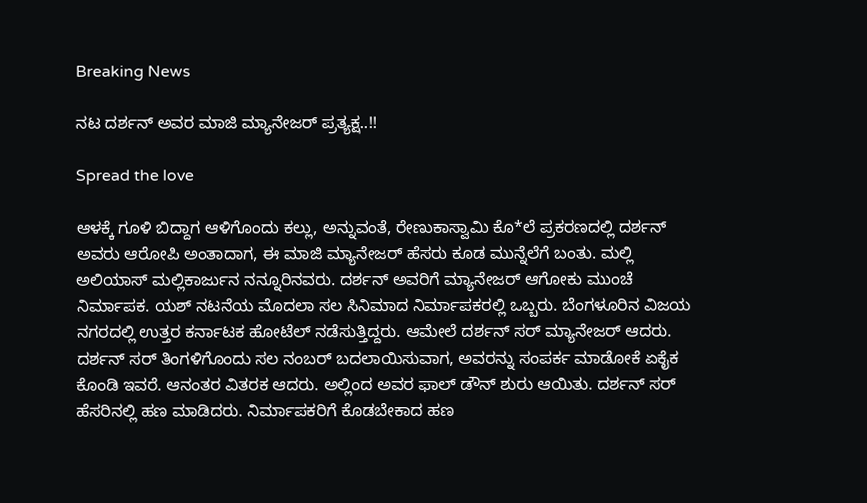Breaking News

ನಟ ದರ್ಶನ್ ಅವರ ಮಾಜಿ ಮ್ಯಾನೇಜರ್ ಪ್ರತ್ಯಕ್ಷ..!!

Spread the love

ಆಳಕ್ಕೆ ಗೂಳಿ ಬಿದ್ದಾಗ ಆಳಿಗೊಂದು ಕಲ್ಲು, ಅನ್ನುವಂತೆ, ರೇಣುಕಾಸ್ವಾಮಿ ಕೊ*ಲೆ ಪ್ರಕರಣದಲ್ಲಿ ದರ್ಶನ್ ಅವರು ಆರೋಪಿ ಅಂತಾದಾಗ, ಈ ಮಾಜಿ ಮ್ಯಾನೇಜರ್ ಹೆಸರು ಕೂಡ ಮುನ್ನೆಲೆಗೆ ಬಂತು. ಮಲ್ಲಿ ಅಲಿಯಾಸ್ ಮಲ್ಲಿಕಾರ್ಜುನ ನನ್ನೂರಿನವರು. ದರ್ಶನ್ ಅವರಿಗೆ ಮ್ಯಾನೇಜರ್ ಆಗೋಕು ಮುಂಚೆ ನಿರ್ಮಾಪಕ. ಯಶ್ ನಟನೆಯ ಮೊದಲಾ ಸಲ ಸಿನಿಮಾದ ನಿರ್ಮಾಪಕರಲ್ಲಿ ಒಬ್ಬರು. ಬೆಂಗಳೂರಿನ ವಿಜಯ ನಗರದಲ್ಲಿ ಉತ್ತರ ಕರ್ನಾಟಕ ಹೋಟೆಲ್ ನಡೆಸುತ್ತಿದ್ದರು. ಆಮೇಲೆ ದರ್ಶನ್ ಸರ್ ಮ್ಯಾನೇಜರ್ ಆದರು. ದರ್ಶನ್ ಸರ್ ತಿಂಗಳಿಗೊಂದು ಸಲ ನಂಬರ್ ಬದಲಾಯಿಸುವಾಗ, ಅವರನ್ನು ಸಂಪರ್ಕ ಮಾಡೋಕೆ ಏಕೈಕ ಕೊಂಡಿ ಇವರೆ. ಆನಂತರ ವಿತರಕ ಆದರು. ಅಲ್ಲಿಂದ ಅವರ ಫಾಲ್ ಡೌನ್ ಶುರು ಆಯಿತು. ದರ್ಶನ್ ಸರ್ ಹೆಸರಿನಲ್ಲಿ ಹಣ ಮಾಡಿದರು. ನಿರ್ಮಾಪಕರಿಗೆ ಕೊಡಬೇಕಾದ ಹಣ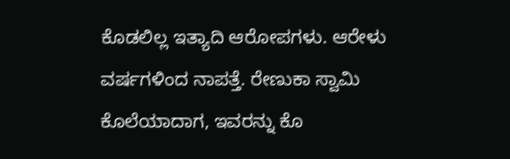ಕೊಡಲಿಲ್ಲ ಇತ್ಯಾದಿ ಆರೋಪಗಳು. ಆರೇಳು ವರ್ಷಗಳಿಂದ ನಾಪತ್ತೆ. ರೇಣುಕಾ ಸ್ವಾಮಿ ಕೊಲೆಯಾದಾಗ, ಇವರನ್ನು ಕೊ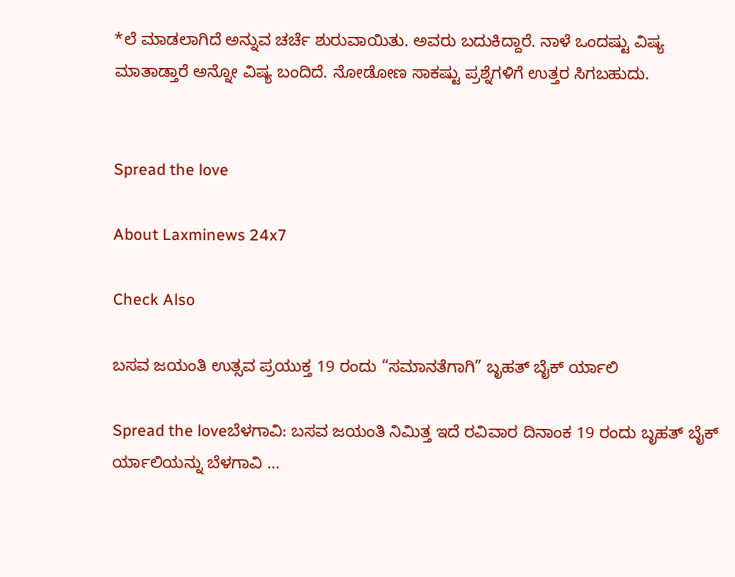*ಲೆ ಮಾಡಲಾಗಿದೆ ಅನ್ನುವ ಚರ್ಚೆ ಶುರುವಾಯಿತು. ಅವರು ಬದುಕಿದ್ದಾರೆ. ನಾಳೆ ಒಂದಷ್ಟು ವಿಷ್ಯ ಮಾತಾಡ್ತಾರೆ ಅನ್ನೋ ವಿಷ್ಯ ಬಂದಿದೆ. ನೋಡೋಣ ಸಾಕಷ್ಟು ಪ್ರಶ್ನೆಗಳಿಗೆ ಉತ್ತರ ಸಿಗಬಹುದು.


Spread the love

About Laxminews 24x7

Check Also

ಬಸವ ಜಯಂತಿ ಉತ್ಸವ ಪ್ರಯುಕ್ತ 19 ರಂದು “ಸಮಾನತೆಗಾಗಿ” ಬೃಹತ್ ಬೈಕ್ ರ್ಯಾಲಿ

Spread the loveಬೆಳಗಾವಿ: ಬಸವ ಜಯಂತಿ ನಿಮಿತ್ತ ಇದೆ ರವಿವಾರ ದಿನಾಂಕ 19 ರಂದು ಬೃಹತ್ ಬೈಕ್ ರ್ಯಾಲಿಯನ್ನು ಬೆಳಗಾವಿ …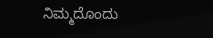ನಿಮ್ಮದೊಂದು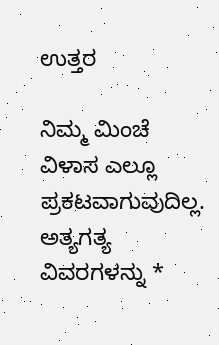ಉತ್ತರ

ನಿಮ್ಮ ಮಿಂಚೆ ವಿಳಾಸ ಎಲ್ಲೂ ಪ್ರಕಟವಾಗುವುದಿಲ್ಲ. ಅತ್ಯಗತ್ಯ ವಿವರಗಳನ್ನು *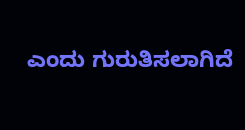ಎಂದು ಗುರುತಿಸಲಾಗಿದೆ